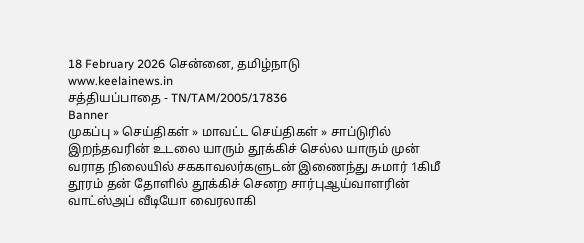18 February 2026 சென்னை, தமிழ்நாடு
www.keelainews.in
சத்தியப்பாதை - TN/TAM/2005/17836
Banner
முகப்பு » செய்திகள் » மாவட்ட செய்திகள் » சாப்டுரில் இறந்தவரின் உடலை யாரும் தூக்கிச் செல்ல யாரும் முன் வராத நிலையில் சககாவலர்களுடன் இணைந்து சுமார் 1கிமீ தூரம் தன் தோளில் தூக்கிச் செனற சார்புஆய்வாளரின் வாட்ஸ்அப் வீடியோ வைரலாகி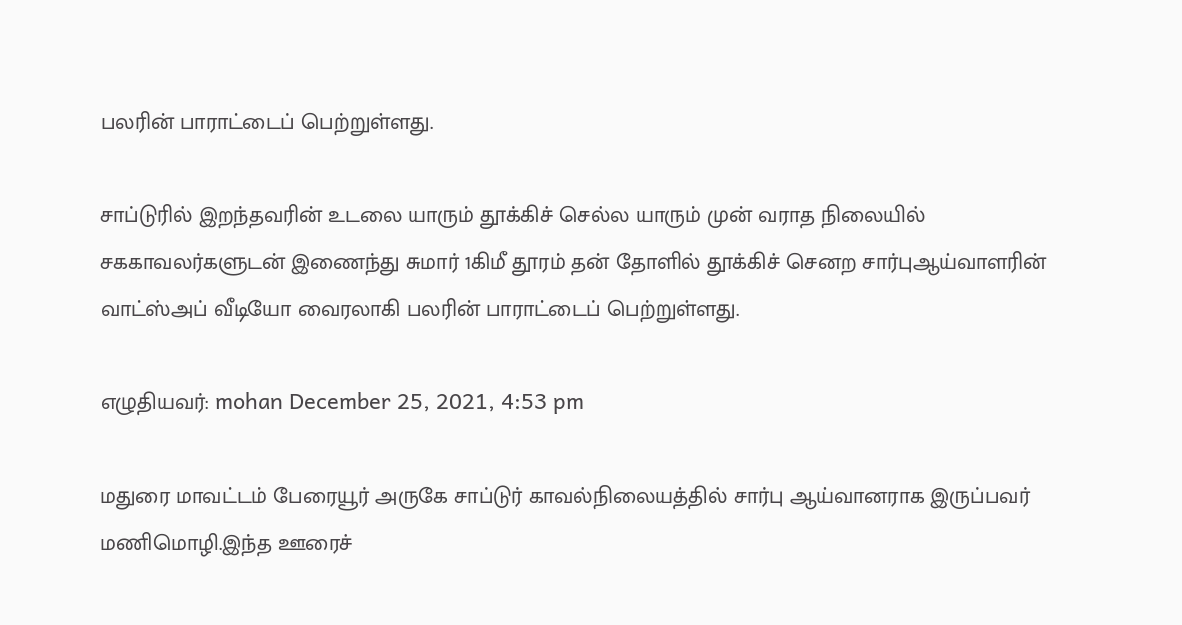பலரின் பாராட்டைப் பெற்றுள்ளது.

சாப்டுரில் இறந்தவரின் உடலை யாரும் தூக்கிச் செல்ல யாரும் முன் வராத நிலையில் சககாவலர்களுடன் இணைந்து சுமார் 1கிமீ தூரம் தன் தோளில் தூக்கிச் செனற சார்புஆய்வாளரின் வாட்ஸ்அப் வீடியோ வைரலாகி பலரின் பாராட்டைப் பெற்றுள்ளது.

எழுதியவர்: mohan December 25, 2021, 4:53 pm

மதுரை மாவட்டம் பேரையூர் அருகே சாப்டுர் காவல்நிலையத்தில் சார்பு ஆய்வானராக இருப்பவர் மணிமொழி.இந்த ஊரைச்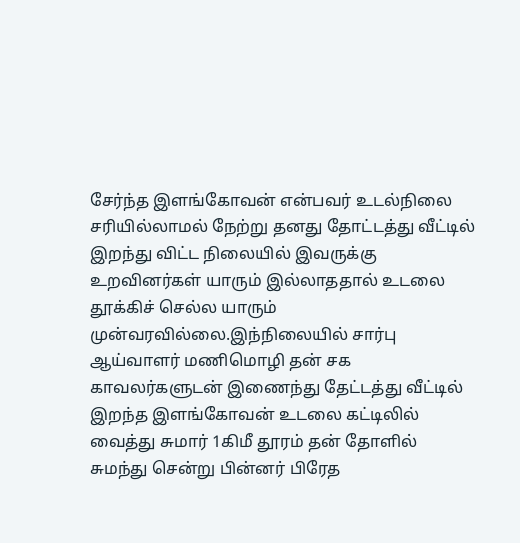சேர்ந்த இளங்கோவன் என்பவர் உடல்நிலை சரியில்லாமல் நேற்று தனது தோட்டத்து வீட்டில் இறந்து விட்ட நிலையில் இவருக்கு உறவினர்கள் யாரும் இல்லாததால் உடலை தூக்கிச் செல்ல யாரும் முன்வரவில்லை.இந்நிலையில் சார்பு ஆய்வாளர் மணிமொழி தன் சக காவலர்களுடன் இணைந்து தேட்டத்து வீட்டில் இறந்த இளங்கோவன் உடலை கட்டிலில் வைத்து சுமார் 1கிமீ தூரம் தன் தோளில் சுமந்து சென்று பின்னர் பிரேத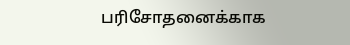பரிசோதனைக்காக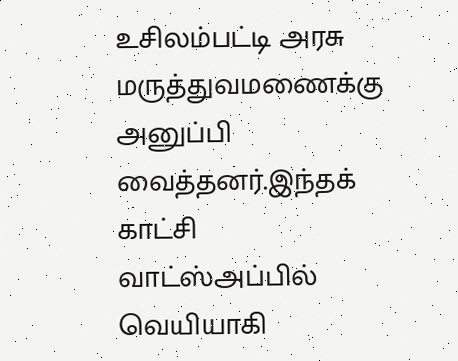உசிலம்பட்டி அரசு மருத்துவமணைக்கு அனுப்பி வைத்தனர்.இந்தக் காட்சி வாட்ஸ்அப்பில் வெயியாகி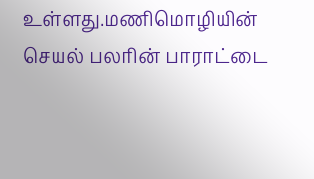உள்ளது.மணிமொழியின் செயல் பலரின் பாராட்டை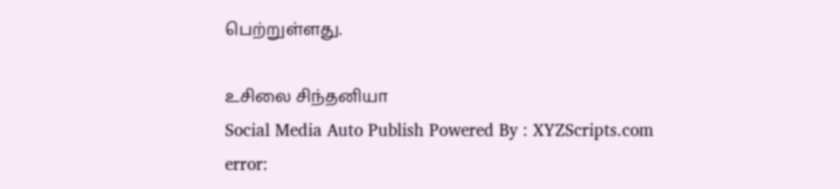பெற்றுள்ளது.

உசிலை சிந்தனியா
Social Media Auto Publish Powered By : XYZScripts.com
error: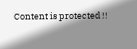Content is protected !!